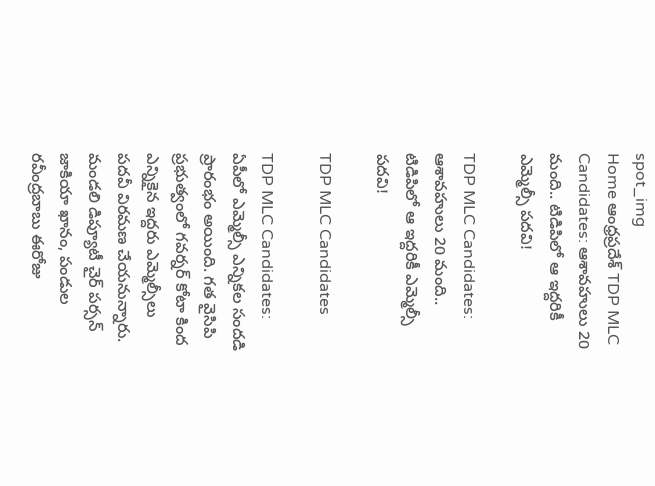spot_img
Home ఆంధ్రప్రదేశ్‌ TDP MLC Candidates: ఆశావహులు 20 మంది.. టిడిపిలో ఆ ఇద్దరికీ ఎమ్మెల్సీ పదవి!

TDP MLC Candidates: ఆశావహులు 20 మంది.. టిడిపిలో ఆ ఇద్దరికీ ఎమ్మెల్సీ పదవి!

TDP MLC Candidates

TDP MLC Candidates: ఏపీలో ఎమ్మెల్సీ ఎన్నికల సందడి ప్రారంభం అయింది. గత వైసిపి ప్రభుత్వంలో గవర్నర్ కోటా కింద ఎన్నికైన ఇద్దరు ఎమ్మెల్సీలు పదవీ విరమణ చేయనున్నారు. మండలి డిప్యూటీ చైర్ పర్సన్ జాకియా ఖానం, పండుల రవీంద్రబాబు ఈరోజు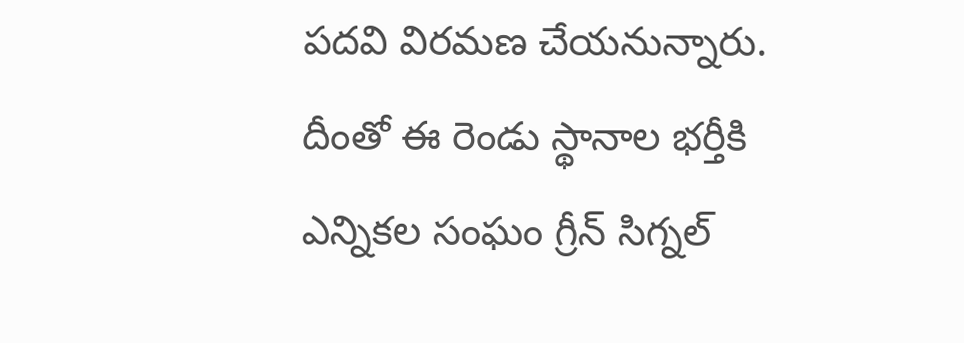పదవి విరమణ చేయనున్నారు. దీంతో ఈ రెండు స్థానాల భర్తీకి ఎన్నికల సంఘం గ్రీన్ సిగ్నల్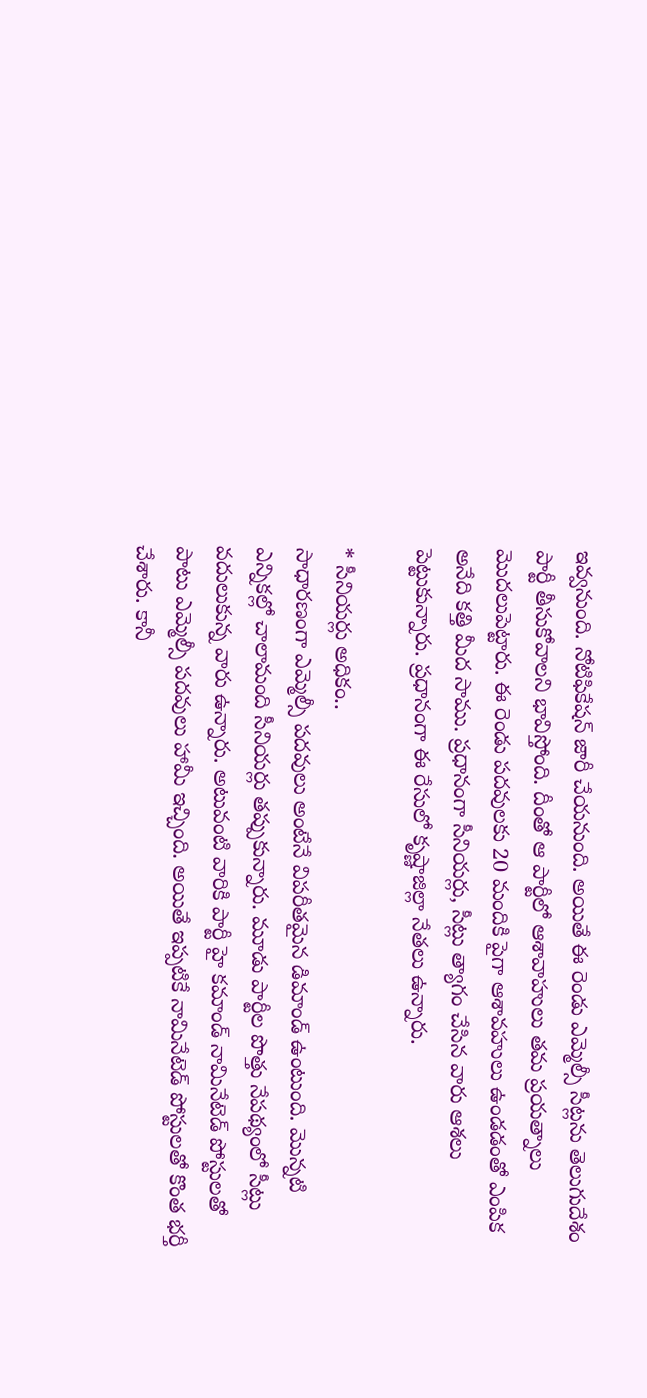ఇవ్వనుంది. నోటిఫికేషన్ జారీ చేయనుంది. అయితే ఈ రెండు ఎమ్మెల్సీ సీట్లను తెలుగుదేశం పార్టీ తీసుకోవాలని భావిస్తోంది. దీంతో ఆ పార్టీలో ఆశావాహులు తమ ప్రయత్నాలు మొదలుపెట్టారు. ఈ రెండు పదవులకు 20 మందికి పైగా ఆశావహులు ఉండడంతో ఎంపిక అనేది కత్తి మీద సాము. ప్రధానంగా సీనియర్లు, సీట్లు త్యాగం చేసిన వారు ఆశలు పెట్టుకున్నారు. ప్రధానంగా ఈ రేసులో కృష్ణాజిల్లా నేతలు ఉన్నారు.

* సీనియర్లు అధికం..
సాధారణంగా ఎమ్మెల్సీ పదవులు అంటేనే విపరీతమైన డిమాండ్ ఉంటుంది. మొన్నటి ఎన్నికల్లో చాలామంది సీనియర్లు తప్పుకున్నారు. మూడు పార్టీల పొత్తు నేపథ్యంలో సీట్లు వదులుకున్న వారు ఉన్నారు. అటువంటి వారికి పార్టీ హై కమాండ్ నామినేటెడ్ పోస్టులతో పాటు ఎమ్మెల్సీ పదవులు హామీ ఇచ్చింది. అయితే ఇప్పటికే నామినేటెడ్ పోస్టులతో కొంత భర్తీ చేశారు. కానీ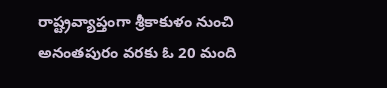రాష్ట్రవ్యాప్తంగా శ్రీకాకుళం నుంచి అనంతపురం వరకు ఓ 20 మంది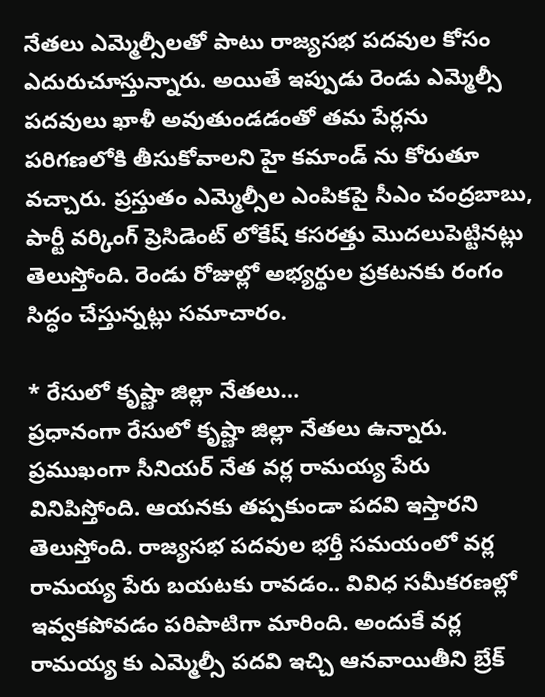నేతలు ఎమ్మెల్సీలతో పాటు రాజ్యసభ పదవుల కోసం ఎదురుచూస్తున్నారు. అయితే ఇప్పుడు రెండు ఎమ్మెల్సీ పదవులు ఖాళీ అవుతుండడంతో తమ పేర్లను పరిగణలోకి తీసుకోవాలని హై కమాండ్ ను కోరుతూ వచ్చారు. ప్రస్తుతం ఎమ్మెల్సీల ఎంపికపై సీఎం చంద్రబాబు, పార్టీ వర్కింగ్ ప్రెసిడెంట్ లోకేష్ కసరత్తు మొదలుపెట్టినట్లు తెలుస్తోంది. రెండు రోజుల్లో అభ్యర్థుల ప్రకటనకు రంగం సిద్ధం చేస్తున్నట్లు సమాచారం.

* రేసులో కృష్ణా జిల్లా నేతలు…
ప్రధానంగా రేసులో కృష్ణా జిల్లా నేతలు ఉన్నారు. ప్రముఖంగా సీనియర్ నేత వర్ల రామయ్య పేరు వినిపిస్తోంది. ఆయనకు తప్పకుండా పదవి ఇస్తారని తెలుస్తోంది. రాజ్యసభ పదవుల భర్తీ సమయంలో వర్ల రామయ్య పేరు బయటకు రావడం.. వివిధ సమీకరణల్లో ఇవ్వకపోవడం పరిపాటిగా మారింది. అందుకే వర్ల రామయ్య కు ఎమ్మెల్సీ పదవి ఇచ్చి ఆనవాయితీని బ్రేక్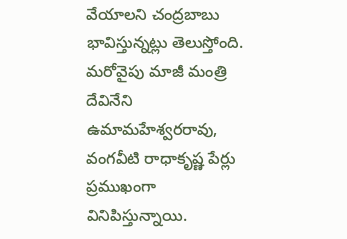వేయాలని చంద్రబాబు భావిస్తున్నట్లు తెలుస్తోంది. మరోవైపు మాజీ మంత్రి దేవినేని ఉమామహేశ్వరరావు, వంగవీటి రాధాకృష్ణ పేర్లు ప్రముఖంగా వినిపిస్తున్నాయి.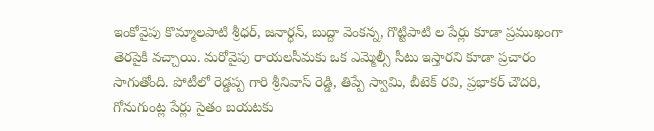ఇంకోవైపు కొమ్మాలపాటి శ్రీధర్, జనార్ధన్, బుద్దా వెంకన్న, గొట్టిపాటి ల పేర్లు కూడా ప్రముఖంగా తెరపైకి వచ్చాయి. మరోవైపు రాయలసీమకు ఒక ఎమ్మెల్సీ సీటు ఇస్తారని కూడా ప్రచారం సాగుతోంది. పోటీలో రెడ్డప్ప గారి శ్రీనివాస్ రెడ్డి, తిప్పే స్వామి, బీటెక్ రవి, ప్రభాకర్ చౌదరి, గోనుగుంట్ల పేర్లు సైతం బయటకు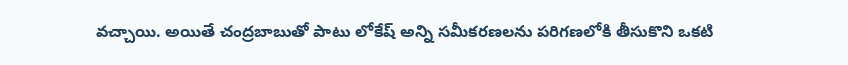వచ్చాయి. అయితే చంద్రబాబుతో పాటు లోకేష్ అన్ని సమీకరణలను పరిగణలోకి తీసుకొని ఒకటి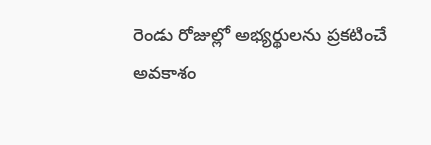రెండు రోజుల్లో అభ్యర్థులను ప్రకటించే అవకాశం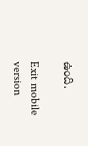ఉంది.

Exit mobile version